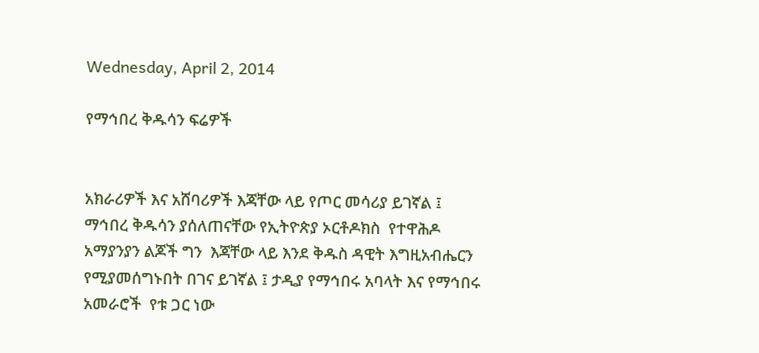Wednesday, April 2, 2014

የማኅበረ ቅዱሳን ፍሬዎች


አክራሪዎች እና አሸባሪዎች እጃቸው ላይ የጦር መሳሪያ ይገኛል ፤ ማኅበረ ቅዱሳን ያሰለጠናቸው የኢትዮጵያ ኦርቶዶክስ  የተዋሕዶ አማያንያን ልጆች ግን  እጃቸው ላይ እንደ ቅዱስ ዳዊት እግዚአብሔርን የሚያመሰግኑበት በገና ይገኛል ፤ ታዲያ የማኅበሩ አባላት እና የማኅበሩ አመራሮች  የቱ ጋር ነው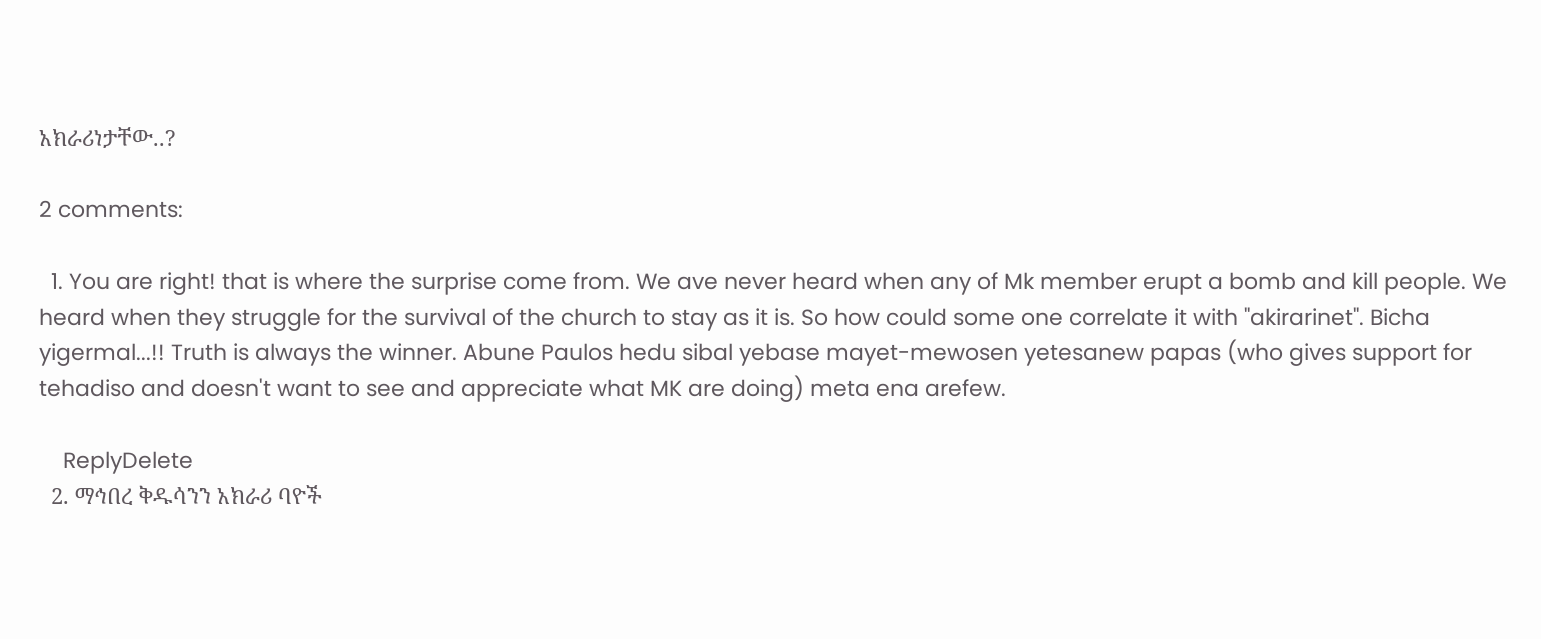አክራሪነታቸው..?

2 comments:

  1. You are right! that is where the surprise come from. We ave never heard when any of Mk member erupt a bomb and kill people. We heard when they struggle for the survival of the church to stay as it is. So how could some one correlate it with "akirarinet". Bicha yigermal...!! Truth is always the winner. Abune Paulos hedu sibal yebase mayet-mewosen yetesanew papas (who gives support for tehadiso and doesn't want to see and appreciate what MK are doing) meta ena arefew.

    ReplyDelete
  2. ማኅበረ ቅዱሳንን አክራሪ ባዮች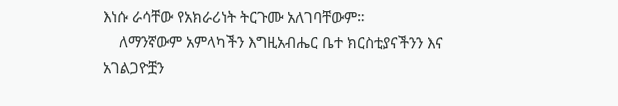እነሱ ራሳቸው የአክራሪነት ትርጉሙ አለገባቸውም።
    ለማንኛውም አምላካችን እግዚአብሔር ቤተ ክርስቲያናችንን እና አገልጋዮቿን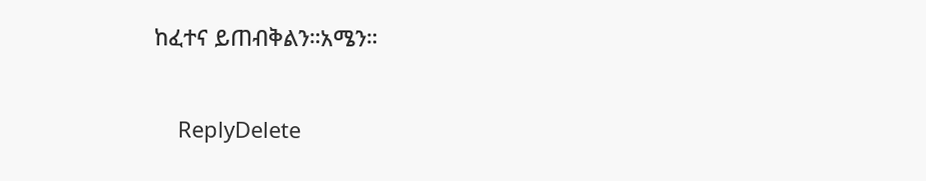ከፈተና ይጠብቅልን።አሜን።

    ReplyDelete